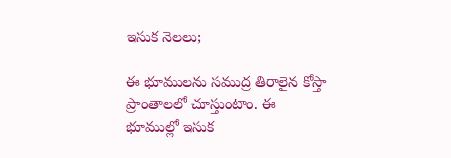ఇసుక నెలలు;

ఈ భూములను సముద్ర తిరాలైన కోస్తా ప్రాంతాలలో చూస్తుంటాం. ఈ భూముల్లో ఇసుక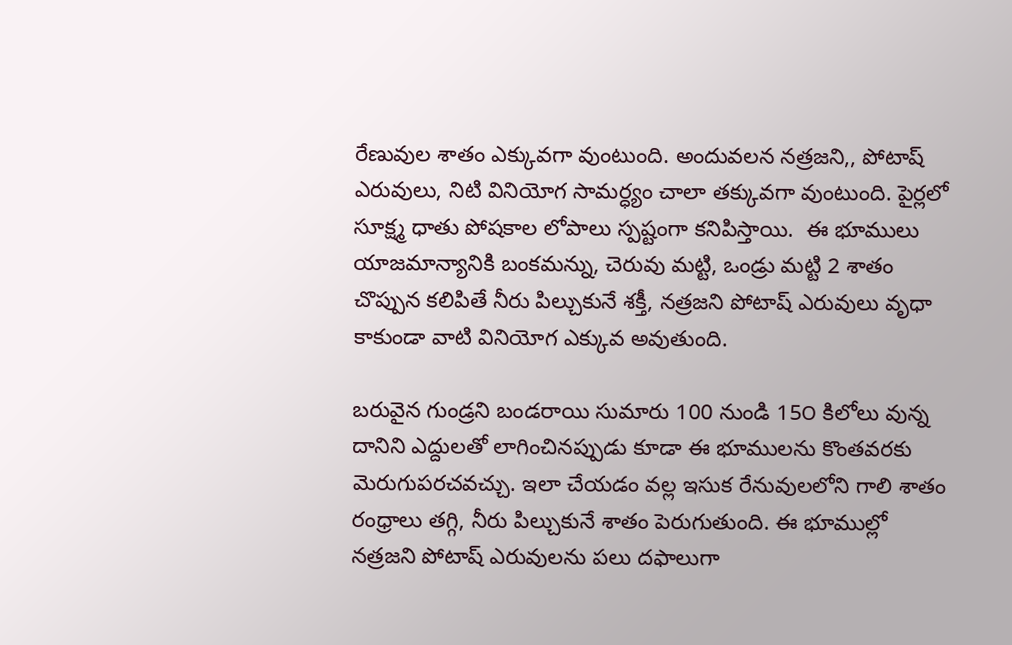రేణువుల శాతం ఎక్కువగా వుంటుంది. అందువలన నత్రజని,, పోటాష్ ఎరువులు, నిటి వినియోగ సామర్ధ్యం చాలా తక్కువగా వుంటుంది. పైర్లలో సూక్ష్మ ధాతు పోషకాల లోపాలు స్పష్టంగా కనిపిస్తాయి.  ఈ భూములు యాజమాన్యానికి బంకమన్ను, చెరువు మట్టి, ఒండ్రు మట్టి 2 శాతం చొప్పున కలిపితే నీరు పిల్చుకునే శక్తీ, నత్రజని పోటాష్ ఎరువులు వృధా కాకుండా వాటి వినియోగ ఎక్కువ అవుతుంది.

బరువైన గుండ్రని బండరాయి సుమారు 100 నుండి 15౦ కిలోలు వున్న దానిని ఎద్దులతో లాగించినప్పుడు కూడా ఈ భూములను కొంతవరకు మెరుగుపరచవచ్చు. ఇలా చేయడం వల్ల ఇసుక రేనువులలోని గాలి శాతం రంధ్రాలు తగ్గి, నీరు పిల్చుకునే శాతం పెరుగుతుంది. ఈ భూముల్లో నత్రజని పోటాష్ ఎరువులను పలు దఫాలుగా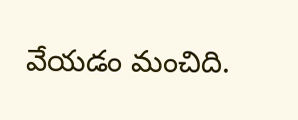వేయడం మంచిది.